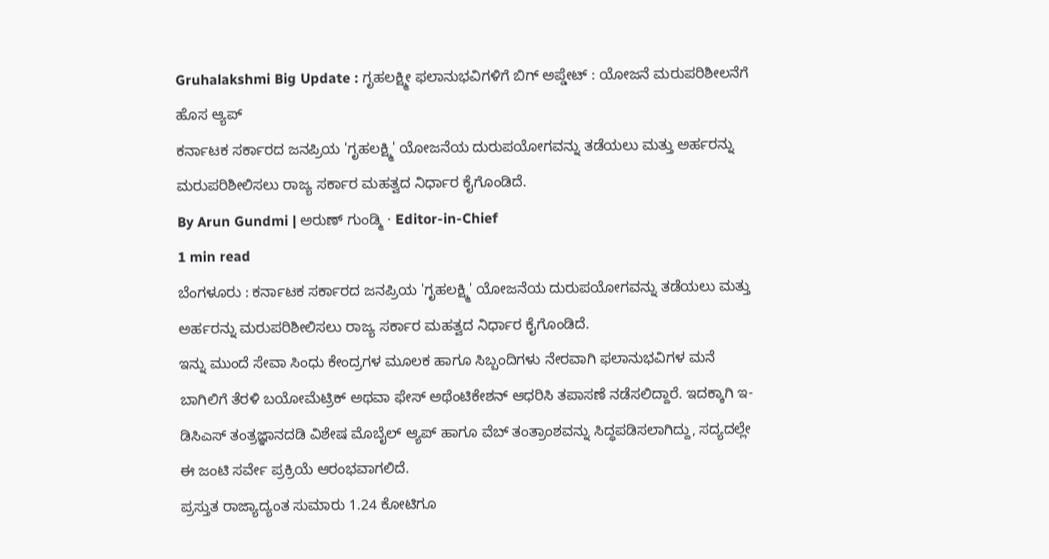Gruhalakshmi Big Update : ಗೃಹಲಕ್ಷ್ಮೀ ಫಲಾನುಭವಿಗಳಿಗೆ ಬಿಗ್ ಅಪ್ಡೇಟ್ : ಯೋಜನೆ ಮರುಪರಿಶೀಲನೆಗೆ ಹೊಸ ಆ್ಯಪ್
ಕರ್ನಾಟಕ ಸರ್ಕಾರದ ಜನಪ್ರಿಯ 'ಗೃಹಲಕ್ಷ್ಮಿ' ಯೋಜನೆಯ ದುರುಪಯೋಗವನ್ನು ತಡೆಯಲು ಮತ್ತು ಅರ್ಹರನ್ನು ಮರುಪರಿಶೀಲಿಸಲು ರಾಜ್ಯ ಸರ್ಕಾರ ಮಹತ್ವದ ನಿರ್ಧಾರ ಕೈಗೊಂಡಿದೆ.
By Arun Gundmi | ಅರುಣ್ ಗುಂಡ್ಮಿ · Editor-in-Chief
1 min read
ಬೆಂಗಳೂರು : ಕರ್ನಾಟಕ ಸರ್ಕಾರದ ಜನಪ್ರಿಯ 'ಗೃಹಲಕ್ಷ್ಮಿ' ಯೋಜನೆಯ ದುರುಪಯೋಗವನ್ನು ತಡೆಯಲು ಮತ್ತು ಅರ್ಹರನ್ನು ಮರುಪರಿಶೀಲಿಸಲು ರಾಜ್ಯ ಸರ್ಕಾರ ಮಹತ್ವದ ನಿರ್ಧಾರ ಕೈಗೊಂಡಿದೆ.
ಇನ್ನು ಮುಂದೆ ಸೇವಾ ಸಿಂಧು ಕೇಂದ್ರಗಳ ಮೂಲಕ ಹಾಗೂ ಸಿಬ್ಬಂದಿಗಳು ನೇರವಾಗಿ ಫಲಾನುಭವಿಗಳ ಮನೆ ಬಾಗಿಲಿಗೆ ತೆರಳಿ ಬಯೋಮೆಟ್ರಿಕ್ ಅಥವಾ ಫೇಸ್ ಅಥೆಂಟಿಕೇಶನ್ ಆಧರಿಸಿ ತಪಾಸಣೆ ನಡೆಸಲಿದ್ದಾರೆ. ಇದಕ್ಕಾಗಿ ಇ-ಡಿಸಿಎಸ್ ತಂತ್ರಜ್ಞಾನದಡಿ ವಿಶೇಷ ಮೊಬೈಲ್ ಆ್ಯಪ್ ಹಾಗೂ ವೆಬ್ ತಂತ್ರಾಂಶವನ್ನು ಸಿದ್ಧಪಡಿಸಲಾಗಿದ್ದು, ಸದ್ಯದಲ್ಲೇ ಈ ಜಂಟಿ ಸರ್ವೇ ಪ್ರಕ್ರಿಯೆ ಆರಂಭವಾಗಲಿದೆ.
ಪ್ರಸ್ತುತ ರಾಜ್ಯಾದ್ಯಂತ ಸುಮಾರು 1.24 ಕೋಟಿಗೂ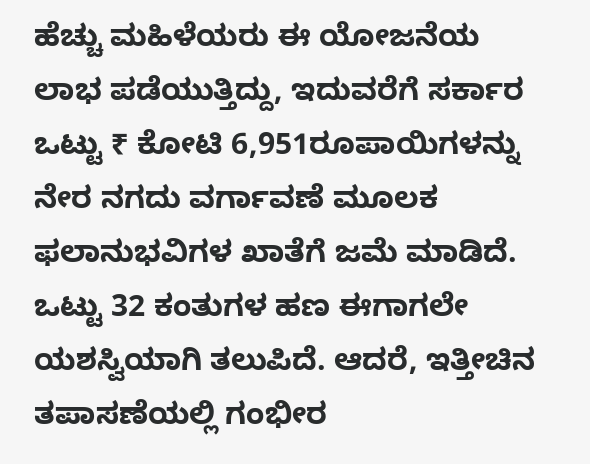ಹೆಚ್ಚು ಮಹಿಳೆಯರು ಈ ಯೋಜನೆಯ ಲಾಭ ಪಡೆಯುತ್ತಿದ್ದು, ಇದುವರೆಗೆ ಸರ್ಕಾರ ಒಟ್ಟು ₹ ಕೋಟಿ 6,951ರೂಪಾಯಿಗಳನ್ನು ನೇರ ನಗದು ವರ್ಗಾವಣೆ ಮೂಲಕ ಫಲಾನುಭವಿಗಳ ಖಾತೆಗೆ ಜಮೆ ಮಾಡಿದೆ. ಒಟ್ಟು 32 ಕಂತುಗಳ ಹಣ ಈಗಾಗಲೇ ಯಶಸ್ವಿಯಾಗಿ ತಲುಪಿದೆ. ಆದರೆ, ಇತ್ತೀಚಿನ ತಪಾಸಣೆಯಲ್ಲಿ ಗಂಭೀರ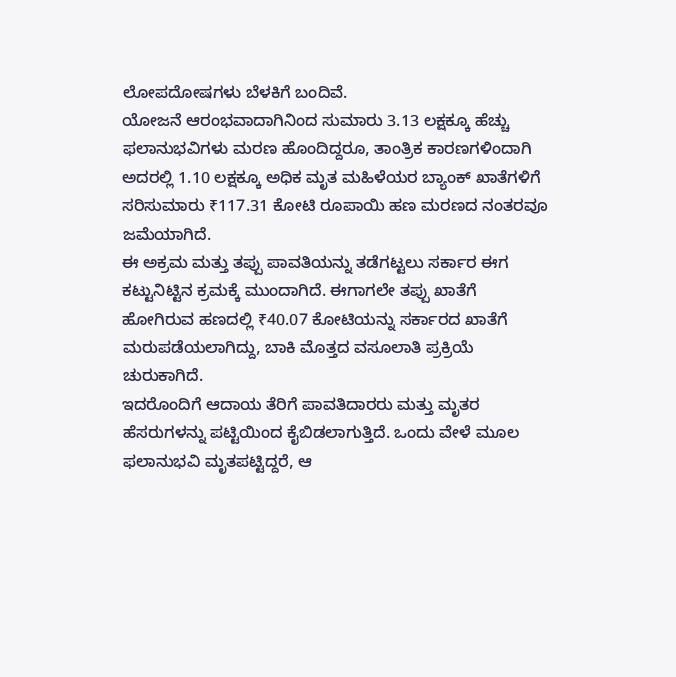ಲೋಪದೋಷಗಳು ಬೆಳಕಿಗೆ ಬಂದಿವೆ.
ಯೋಜನೆ ಆರಂಭವಾದಾಗಿನಿಂದ ಸುಮಾರು 3.13 ಲಕ್ಷಕ್ಕೂ ಹೆಚ್ಚು ಫಲಾನುಭವಿಗಳು ಮರಣ ಹೊಂದಿದ್ದರೂ, ತಾಂತ್ರಿಕ ಕಾರಣಗಳಿಂದಾಗಿ ಅದರಲ್ಲಿ 1.10 ಲಕ್ಷಕ್ಕೂ ಅಧಿಕ ಮೃತ ಮಹಿಳೆಯರ ಬ್ಯಾಂಕ್ ಖಾತೆಗಳಿಗೆ ಸರಿಸುಮಾರು ₹117.31 ಕೋಟಿ ರೂಪಾಯಿ ಹಣ ಮರಣದ ನಂತರವೂ ಜಮೆಯಾಗಿದೆ.
ಈ ಅಕ್ರಮ ಮತ್ತು ತಪ್ಪು ಪಾವತಿಯನ್ನು ತಡೆಗಟ್ಟಲು ಸರ್ಕಾರ ಈಗ ಕಟ್ಟುನಿಟ್ಟಿನ ಕ್ರಮಕ್ಕೆ ಮುಂದಾಗಿದೆ. ಈಗಾಗಲೇ ತಪ್ಪು ಖಾತೆಗೆ ಹೋಗಿರುವ ಹಣದಲ್ಲಿ ₹40.07 ಕೋಟಿಯನ್ನು ಸರ್ಕಾರದ ಖಾತೆಗೆ ಮರುಪಡೆಯಲಾಗಿದ್ದು, ಬಾಕಿ ಮೊತ್ತದ ವಸೂಲಾತಿ ಪ್ರಕ್ರಿಯೆ ಚುರುಕಾಗಿದೆ.
ಇದರೊಂದಿಗೆ ಆದಾಯ ತೆರಿಗೆ ಪಾವತಿದಾರರು ಮತ್ತು ಮೃತರ ಹೆಸರುಗಳನ್ನು ಪಟ್ಟಿಯಿಂದ ಕೈಬಿಡಲಾಗುತ್ತಿದೆ. ಒಂದು ವೇಳೆ ಮೂಲ ಫಲಾನುಭವಿ ಮೃತಪಟ್ಟಿದ್ದರೆ, ಆ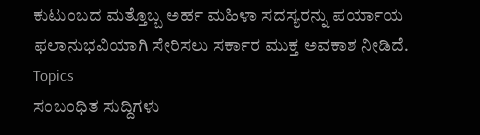ಕುಟುಂಬದ ಮತ್ತೊಬ್ಬ ಅರ್ಹ ಮಹಿಳಾ ಸದಸ್ಯರನ್ನು ಪರ್ಯಾಯ ಫಲಾನುಭವಿಯಾಗಿ ಸೇರಿಸಲು ಸರ್ಕಾರ ಮುಕ್ತ ಅವಕಾಶ ನೀಡಿದೆ.
Topics
ಸಂಬಂಧಿತ ಸುದ್ದಿಗಳು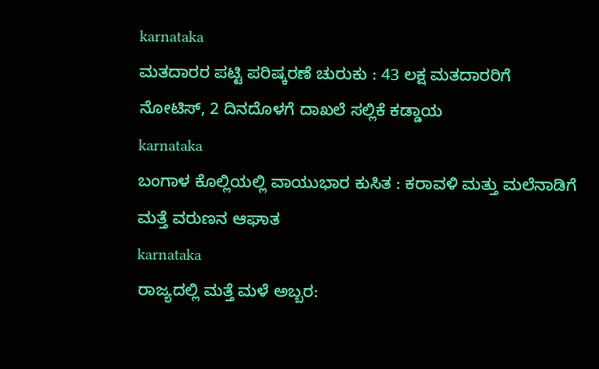karnataka
ಮತದಾರರ ಪಟ್ಟಿ ಪರಿಷ್ಕರಣೆ ಚುರುಕು : 43 ಲಕ್ಷ ಮತದಾರರಿಗೆ ನೋಟಿಸ್, 2 ದಿನದೊಳಗೆ ದಾಖಲೆ ಸಲ್ಲಿಕೆ ಕಡ್ಡಾಯ
karnataka
ಬಂಗಾಳ ಕೊಲ್ಲಿಯಲ್ಲಿ ವಾಯುಭಾರ ಕುಸಿತ : ಕರಾವಳಿ ಮತ್ತು ಮಲೆನಾಡಿಗೆ ಮತ್ತೆ ವರುಣನ ಆಘಾತ
karnataka
ರಾಜ್ಯದಲ್ಲಿ ಮತ್ತೆ ಮಳೆ ಅಬ್ಬರ: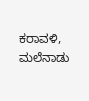ಕರಾವಳಿ, ಮಲೆನಾಡು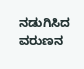ನಡುಗಿಸಿದ ವರುಣನ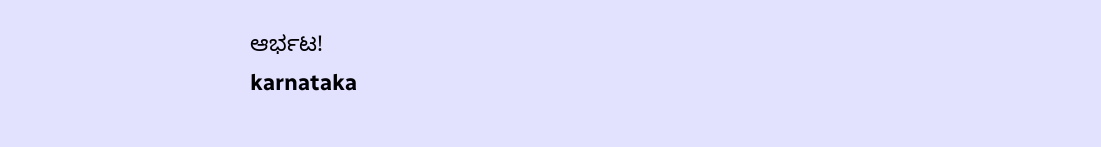ಆರ್ಭಟ!
karnataka